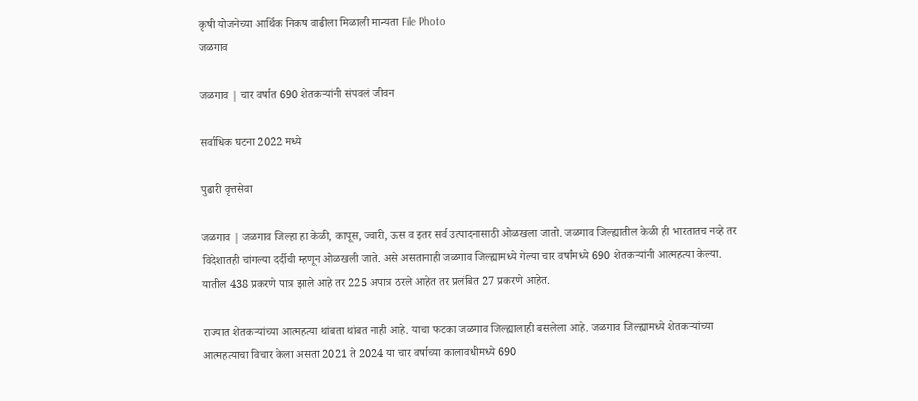कृषी योजनेच्या आर्थिक निकष वाढीला मिळाली मान्यता File Photo
जळगाव

जळगाव | चार वर्षात 690 शेतकऱ्यांनी संपवलं जीवन

सर्वाधिक घटना 2022 मध्ये

पुढारी वृत्तसेवा

जळगाव | जळगाव जिल्हा हा केळी, कापूस, ज्वारी, ऊस व इतर सर्व उत्पादनासाठी ओळखला जातो. जळगाव जिल्ह्यातील केळी ही भारतातच नव्हे तर विदेशातही चांगल्या दर्दीची म्हणून ओळखली जाते. असे असतानाही जळगाव जिल्ह्यामध्ये गेल्या चार वर्षांमध्ये 690 शेतकऱ्यांनी आत्महत्या केल्या. यातील 438 प्रकरणे पात्र झाले आहे तर 225 अपात्र ठरले आहेत तर प्रलंबित 27 प्रकरणे आहेत.

राज्यात शेतकऱ्यांच्या आत्महत्या थांबता थांबत नाही आहे. याचा फटका जळगाव जिल्ह्यालाही बसलेला आहे. जळगाव जिल्ह्यामध्ये शेतकऱ्यांच्या आत्महत्याचा विचार केला असता 2021 ते 2024 या चार वर्षाच्या कालावधीमध्ये 690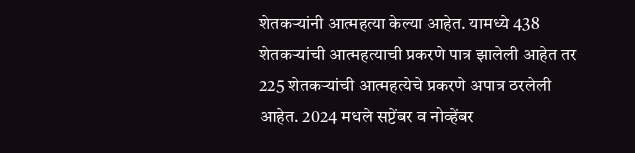शेतकऱ्यांनी आत्महत्या केल्या आहेत. यामध्ये 438 शेतकऱ्यांची आत्महत्याची प्रकरणे पात्र झालेली आहेत तर 225 शेतकऱ्यांची आत्महत्येचे प्रकरणे अपात्र ठरलेली आहेत. 2024 मधले सप्टेंबर व नोव्हेंबर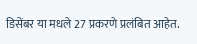डिसेंबर या मधले 27 प्रकरणे प्रलंबित आहेत.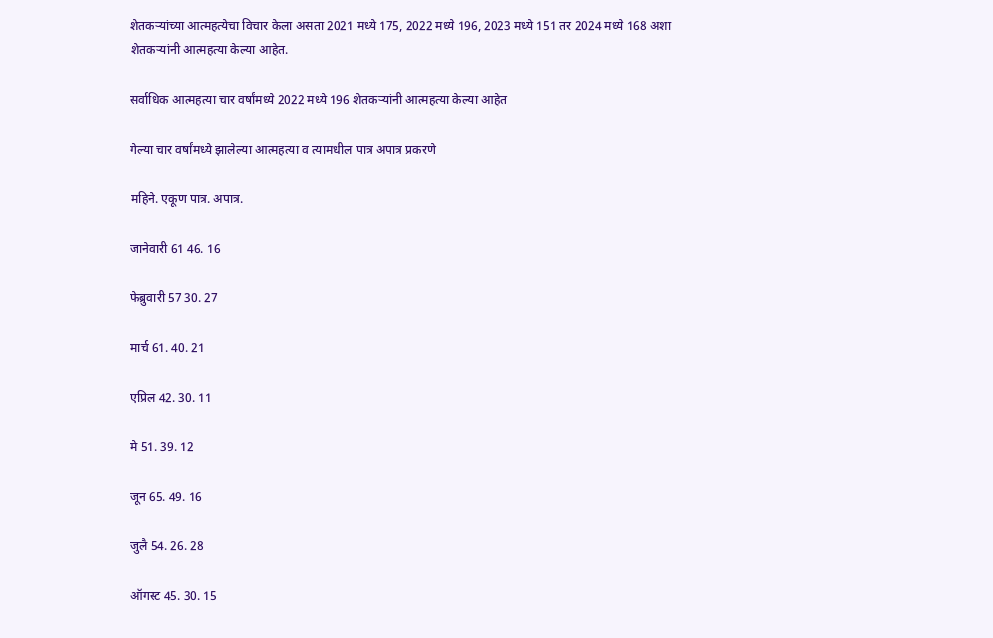शेतकऱ्यांच्या आत्महत्येचा विचार केला असता 2021 मध्ये 175, 2022 मध्ये 196, 2023 मध्ये 151 तर 2024 मध्ये 168 अशा शेतकऱ्यांनी आत्महत्या केल्या आहेत.

सर्वाधिक आत्महत्या चार वर्षांमध्ये 2022 मध्ये 196 शेतकऱ्यांनी आत्महत्या केल्या आहेत

गेल्या चार वर्षांमध्ये झालेल्या आत्महत्या व त्यामधील पात्र अपात्र प्रकरणे

महिने. एकूण पात्र. अपात्र.

जानेवारी 61 46. 16

फेब्रुवारी 57 30. 27

मार्च 61. 40. 21

एप्रिल 42. 30. 11

मे 51. 39. 12

जून 65. 49. 16

जुलै 54. 26. 28

ऑगस्ट 45. 30. 15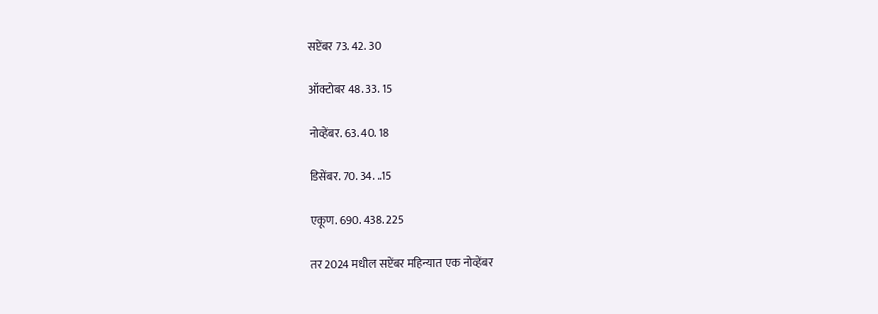सप्टेंबर 73. 42. 30

ऑक्टोबर 48. 33. 15

नोव्हेंबर. 63. 40. 18

डिसेंबर. 70. 34. ..15

एकूण. 690. 438. 225

तर 2024 मधील सप्टेंबर महिन्यात एक नोव्हेंबर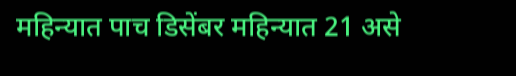महिन्यात पाच डिसेंबर महिन्यात 21 असे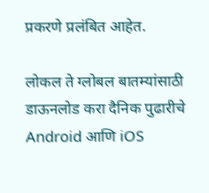प्रकरणे प्रलंबित आहेत.

लोकल ते ग्लोबल बातम्यांसाठी डाऊनलोड करा दैनिक पुढारीचे Android आणि iOS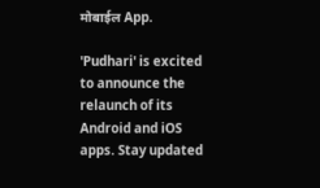मोबाईल App.

'Pudhari' is excited to announce the relaunch of its Android and iOS apps. Stay updated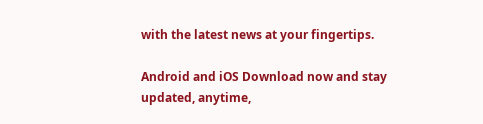with the latest news at your fingertips.

Android and iOS Download now and stay updated, anytime,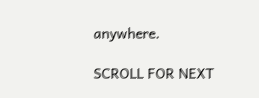anywhere.

SCROLL FOR NEXT